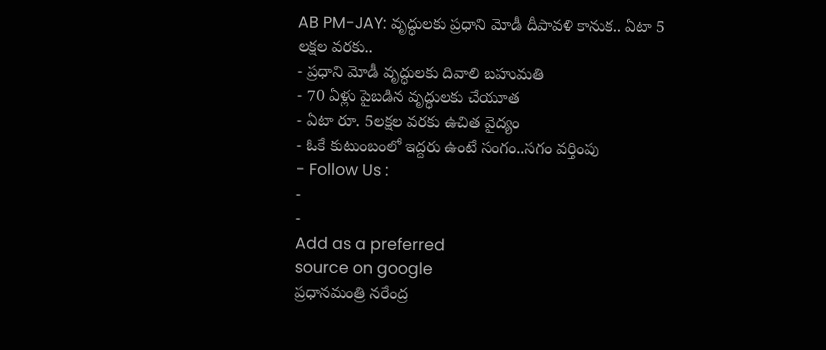AB PM-JAY: వృద్ధులకు ప్రధాని మోడీ దీపావళి కానుక.. ఏటా 5 లక్షల వరకు..
- ప్రధాని మోడీ వృద్ధులకు దివాలి బహుమతి
- 70 ఏళ్లు పైబడిన వృద్ధులకు చేయూత
- ఏటా రూ. 5లక్షల వరకు ఉచిత వైద్యం
- ఓకే కుటుంబంలో ఇద్దరు ఉంటే సంగం..సగం వర్తింపు
- Follow Us :
-
-
Add as a preferred
source on google
ప్రధానమంత్రి నరేంద్ర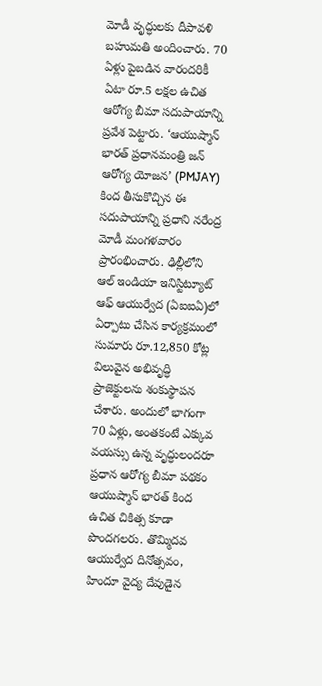మోడీ వృద్ధులకు దీపావళి బహుమతి అందించారు. 70 ఏళ్లు పైబడిన వారందరికీ ఏటా రూ.5 లక్షల ఉచిత ఆరోగ్య బీమా సదుపాయాన్ని ప్రవేశ పెట్టారు. ‘ఆయుష్మాన్ భారత్ ప్రధానమంత్రి జన్ ఆరోగ్య యోజన’ (PMJAY) కింద తీసుకొచ్చిన ఈ సదుపాయాన్ని ప్రధాని నరేంద్ర మోడీ మంగళవారం ప్రారంభించారు. ఢిల్లీలోని ఆల్ ఇండియా ఇనిస్టిట్యూట్ ఆఫ్ ఆయుర్వేద (ఏఐఐఏ)లో ఏర్పాటు చేసిన కార్యక్రమంలో సుమారు రూ.12,850 కోట్ల విలువైన అభివృద్ధి ప్రాజెక్టులను శంకుస్థాపన చేశారు. అందులో భాగంగా 70 ఏళ్లు, అంతకంటే ఎక్కువ వయస్సు ఉన్న వృద్ధులందరూ ప్రధాన ఆరోగ్య బీమా పథకం ఆయుష్మాన్ భారత్ కింద ఉచిత చికిత్స కూడా పొందగలరు. తొమ్మిదవ ఆయుర్వేద దినోత్సవం, హిందూ వైద్య దేవుడైన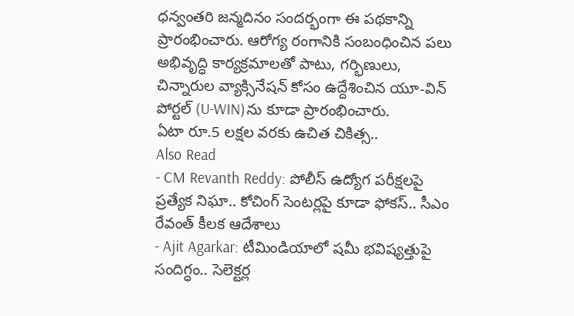ధన్వంతరి జన్మదినం సందర్భంగా ఈ పథకాన్ని ప్రారంభించారు. ఆరోగ్య రంగానికి సంబంధించిన పలు అభివృద్ధి కార్యక్రమాలతో పాటు, గర్భిణులు, చిన్నారుల వ్యాక్సినేషన్ కోసం ఉద్దేశించిన యూ-విన్ పోర్టల్ (U-WIN)ను కూడా ప్రారంభించారు.
ఏటా రూ.5 లక్షల వరకు ఉచిత చికిత్స..
Also Read
- CM Revanth Reddy: పోలీస్ ఉద్యోగ పరీక్షలపై ప్రత్యేక నిఘా.. కోచింగ్ సెంటర్లపై కూడా ఫోకస్.. సీఎం రేవంత్ కీలక ఆదేశాలు
- Ajit Agarkar: టీమిండియాలో షమీ భవిష్యత్తుపై సందిగ్ధం.. సెలెక్టర్ల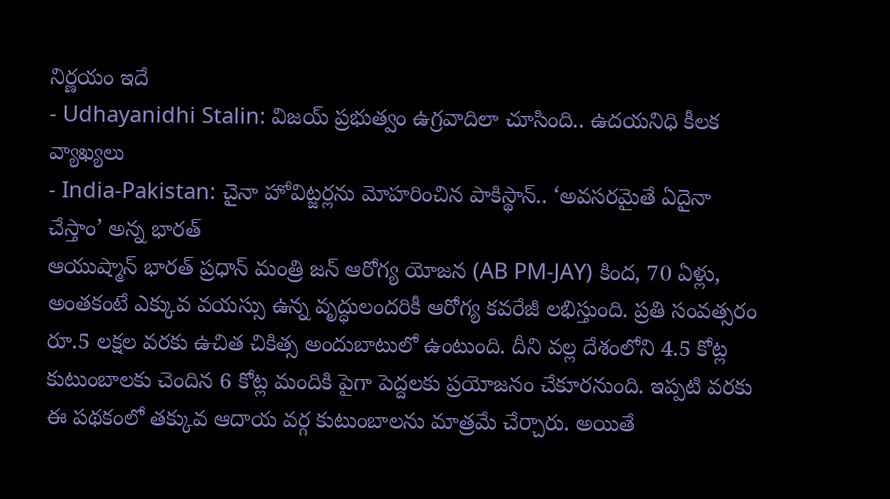నిర్ణయం ఇదే
- Udhayanidhi Stalin: విజయ్ ప్రభుత్వం ఉగ్రవాదిలా చూసింది.. ఉదయనిధి కీలక వ్యాఖ్యలు
- India-Pakistan: చైనా హోవిట్జర్లను మోహరించిన పాకిస్థాన్.. ‘అవసరమైతే ఏదైనా చేస్తాం’ అన్న భారత్
ఆయుష్మాన్ భారత్ ప్రధాన్ మంత్రి జన్ ఆరోగ్య యోజన (AB PM-JAY) కింద, 70 ఏళ్లు, అంతకంటే ఎక్కువ వయస్సు ఉన్న వృద్ధులందరికీ ఆరోగ్య కవరేజీ లభిస్తుంది. ప్రతి సంవత్సరం రూ.5 లక్షల వరకు ఉచిత చికిత్స అందుబాటులో ఉంటుంది. దీని వల్ల దేశంలోని 4.5 కోట్ల కుటుంబాలకు చెందిన 6 కోట్ల మందికి పైగా పెద్దలకు ప్రయోజనం చేకూరనుంది. ఇప్పటి వరకు ఈ పథకంలో తక్కువ ఆదాయ వర్గ కుటుంబాలను మాత్రమే చేర్చారు. అయితే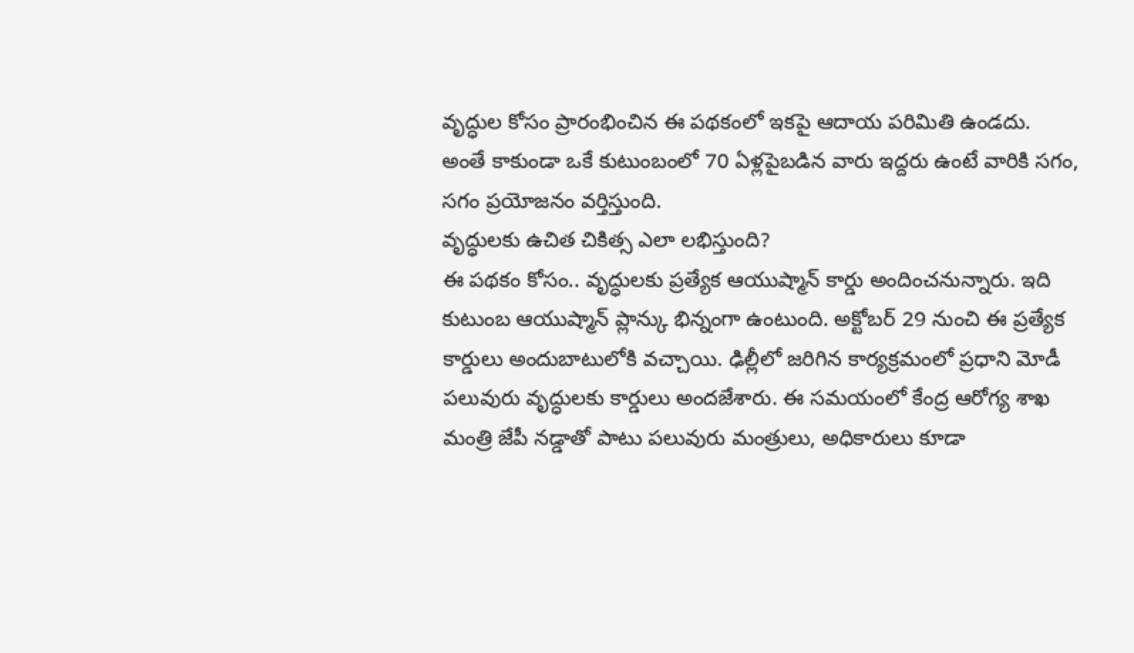వృద్ధుల కోసం ప్రారంభించిన ఈ పథకంలో ఇకపై ఆదాయ పరిమితి ఉండదు. అంతే కాకుండా ఒకే కుటుంబంలో 70 ఏళ్లపైబడిన వారు ఇద్దరు ఉంటే వారికి సగం, సగం ప్రయోజనం వర్తిస్తుంది.
వృద్ధులకు ఉచిత చికిత్స ఎలా లభిస్తుంది?
ఈ పథకం కోసం.. వృద్ధులకు ప్రత్యేక ఆయుష్మాన్ కార్డు అందించనున్నారు. ఇది కుటుంబ ఆయుష్మాన్ ప్లాన్కు భిన్నంగా ఉంటుంది. అక్టోబర్ 29 నుంచి ఈ ప్రత్యేక కార్డులు అందుబాటులోకి వచ్చాయి. ఢిల్లీలో జరిగిన కార్యక్రమంలో ప్రధాని మోడీ పలువురు వృద్ధులకు కార్డులు అందజేశారు. ఈ సమయంలో కేంద్ర ఆరోగ్య శాఖ మంత్రి జేపీ నడ్డాతో పాటు పలువురు మంత్రులు, అధికారులు కూడా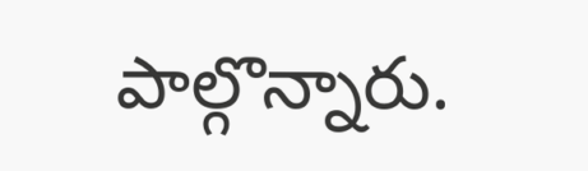పాల్గొన్నారు.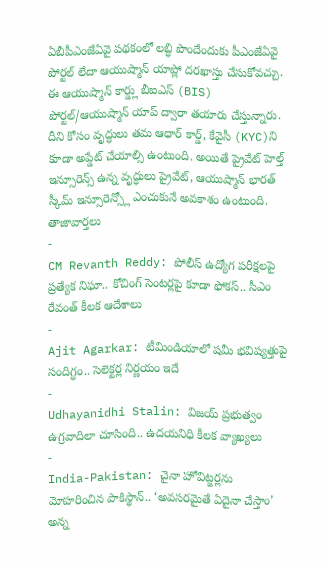ఏబీపీఎంజేఏవై పథకంలో లబ్ధి పొందేందుకు పీఎంజేఏవై పోర్టల్ లేదా ఆయుష్మాన్ యాప్లో దరఖాస్తు చేసుకోవచ్చు. ఈ ఆయుష్మాన్ కార్డ్లు బీఐఎస్ (BIS) పోర్టల్/ఆయుష్మాన్ యాప్ ద్వారా తయారు చేస్తున్నారు. దీని కోసం వృద్ధులు తమ ఆధార్ కార్డ్, కేవైసీ (KYC)ని కూడా అప్డేట్ చేయాల్సి ఉంటుంది. అయితే ప్రైవేట్ హెల్త్ ఇన్సూరెన్స్ ఉన్న వృద్ధులు ప్రైవేట్, ఆయుష్మాన్ భారత్ స్కీమ్ ఇన్సూరెన్స్లో ఎంచుకునే అవకాశం ఉంటుంది.
తాజావార్తలు
-
CM Revanth Reddy: పోలీస్ ఉద్యోగ పరీక్షలపై ప్రత్యేక నిఘా.. కోచింగ్ సెంటర్లపై కూడా ఫోకస్.. సీఎం రేవంత్ కీలక ఆదేశాలు
-
Ajit Agarkar: టీమిండియాలో షమీ భవిష్యత్తుపై సందిగ్ధం.. సెలెక్టర్ల నిర్ణయం ఇదే
-
Udhayanidhi Stalin: విజయ్ ప్రభుత్వం ఉగ్రవాదిలా చూసింది.. ఉదయనిధి కీలక వ్యాఖ్యలు
-
India-Pakistan: చైనా హోవిట్జర్లను మోహరించిన పాకిస్థాన్.. ‘అవసరమైతే ఏదైనా చేస్తాం’ అన్న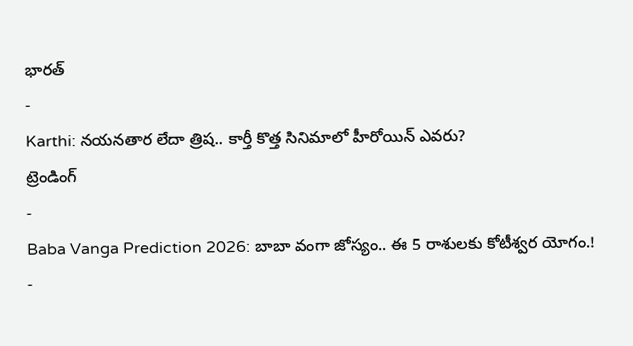భారత్
-
Karthi: నయనతార లేదా త్రిష.. కార్తీ కొత్త సినిమాలో హీరోయిన్ ఎవరు?
ట్రెండింగ్
-
Baba Vanga Prediction 2026: బాబా వంగా జోస్యం.. ఈ 5 రాశులకు కోటీశ్వర యోగం.!
-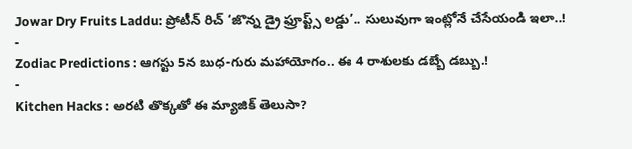Jowar Dry Fruits Laddu: ప్రోటీన్ రిచ్ ‘జొన్న డ్రై ఫ్రూప్ట్స్ లడ్డు’.. సులువుగా ఇంట్లోనే చేసేయండి ఇలా..!
-
Zodiac Predictions : ఆగస్టు 5న బుధ-గురు మహాయోగం.. ఈ 4 రాశులకు డబ్బే డబ్బు.!
-
Kitchen Hacks : అరటి తొక్కతో ఈ మ్యాజిక్ తెలుసా?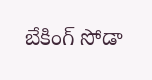బేకింగ్ సోడా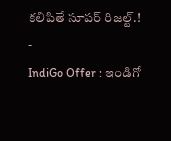కలిపితే సూపర్ రిజల్ట్.!
-
IndiGo Offer : ఇండిగో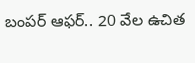బంపర్ ఆఫర్.. 20 వేల ఉచిత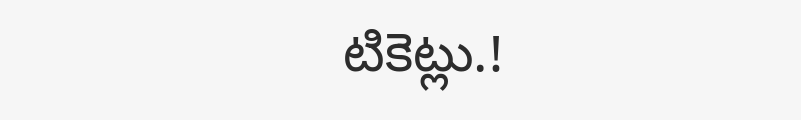టికెట్లు.!